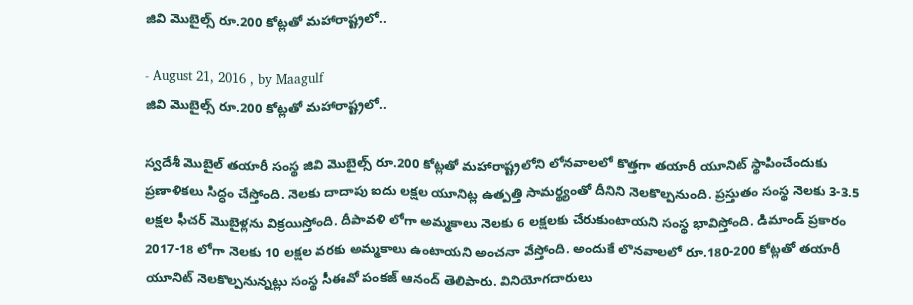జివి మొబైల్స్‌ రూ.200 కోట్లతో మహారాష్ట్రలో..

- August 21, 2016 , by Maagulf
జివి మొబైల్స్‌ రూ.200 కోట్లతో మహారాష్ట్రలో..

స్వదేశీ మొబైల్‌ తయారీ సంస్థ జివి మొబైల్స్‌ రూ.200 కోట్లతో మహారాష్ట్రలోని లోనవాలలో కొత్తగా తయారీ యూనిట్‌ స్థాపించేందుకు ప్రణాళికలు సిద్ధం చేస్తోంది. నెలకు దాదాపు ఐదు లక్షల యూనిట్ల ఉత్పత్తి సామర్థ్యంతో దీనిని నెలకొల్పనుంది. ప్రస్తుతం సంస్థ నెలకు 3-3.5 లక్షల ఫీచర్‌ మొబైళ్లను విక్రయిస్తోంది. దీపావళి లోగా అమ్మకాలు నెలకు 6 లక్షలకు చేరుకుంటాయని సంస్థ భావిస్తోంది. డిమాండ్‌ ప్రకారం 2017-18 లోగా నెలకు 10 లక్షల వరకు అమ్మకాలు ఉంటాయని అంచనా వేస్తోంది. అందుకే లొనవాలలో రూ.180-200 కోట్లతో తయారీ యూనిట్‌ నెలకొల్పనున్నట్లు సంస్థ సీఈవో పంకజ్‌ ఆనంద్‌ తెలిపారు. వినియోగదారులు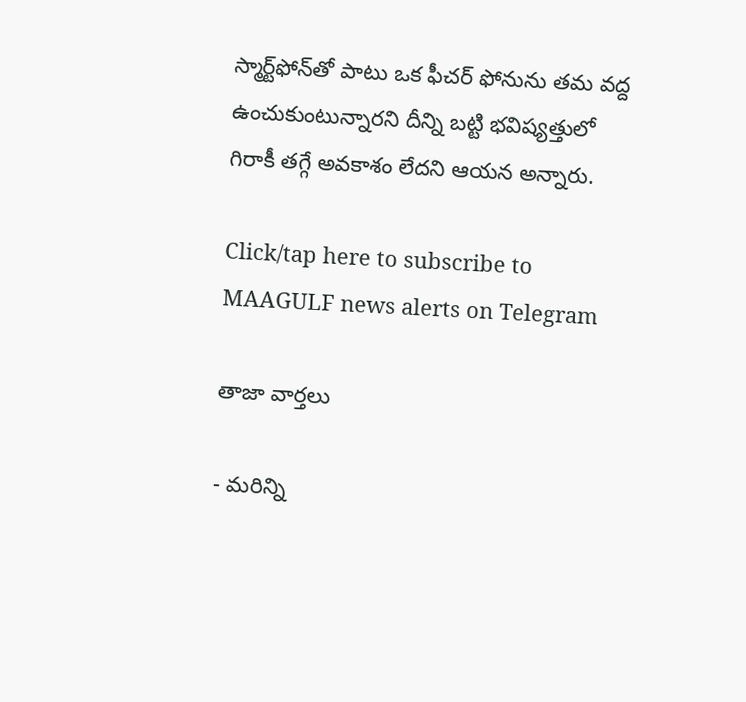స్మార్ట్‌ఫోన్‌తో పాటు ఒక ఫీచర్‌ ఫోనును తమ వద్ద ఉంచుకుంటున్నారని దీన్ని బట్టి భవిష్యత్తులో గిరాకీ తగ్గే అవకాశం లేదని ఆయన అన్నారు.

Click/tap here to subscribe to MAAGULF news alerts on Telegram

తాజా వార్తలు

- మరిన్ని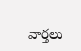వార్తలు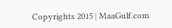Copyrights 2015 | MaaGulf.com